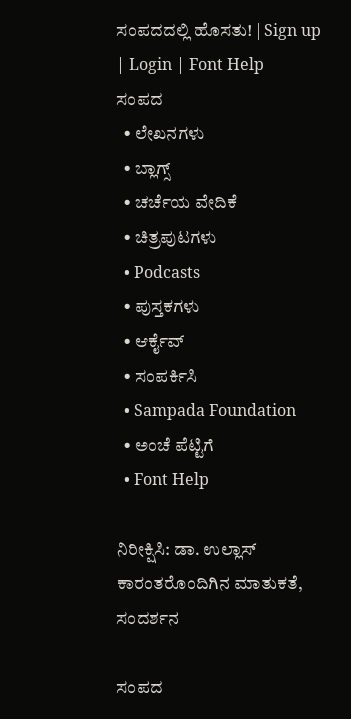ಸಂಪದದಲ್ಲಿ ಹೊಸತು! | Sign up | Login | Font Help
ಸಂಪದ
  • ಲೇಖನಗಳು
  • ಬ್ಲಾಗ್ಸ್
  • ಚರ್ಚೆಯ ವೇದಿಕೆ
  • ಚಿತ್ರಪುಟಗಳು
  • Podcasts
  • ಪುಸ್ತಕಗಳು
  • ಆರ್ಕೈವ್
  • ಸಂಪರ್ಕಿಸಿ
  • Sampada Foundation
  • ಅಂಚೆ ಪೆಟ್ಟಿಗೆ
  • Font Help

ನಿರೀಕ್ಷಿಸಿ: ಡಾ. ಉಲ್ಲಾಸ್ ಕಾರಂತರೊಂದಿಗಿನ ಮಾತುಕತೆ, ಸಂದರ್ಶನ

ಸಂಪದ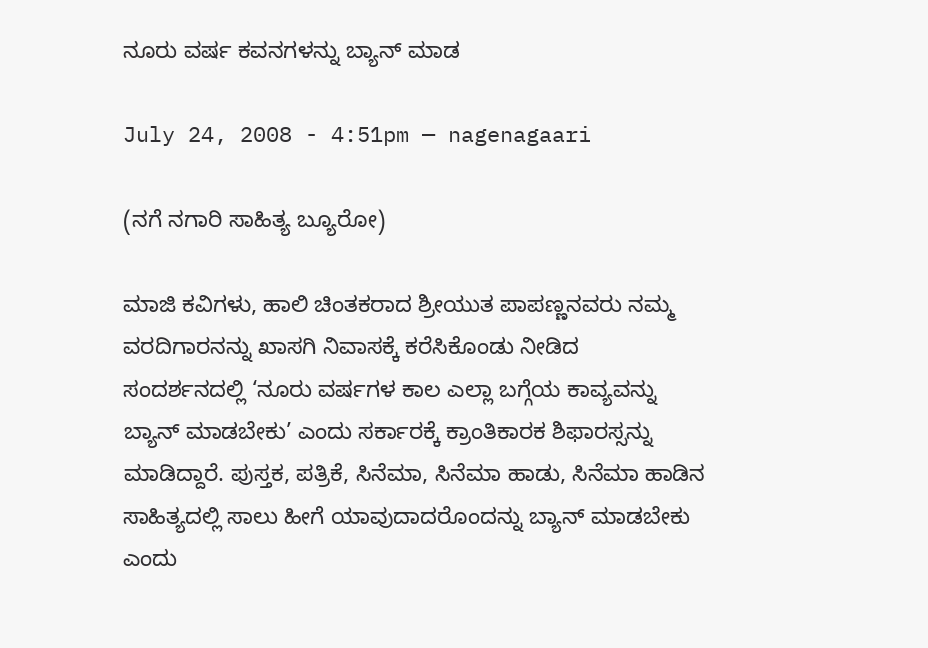ನೂರು ವರ್ಷ ಕವನಗಳನ್ನು ಬ್ಯಾನ್ ಮಾಡ

July 24, 2008 - 4:51pm — nagenagaari

(ನಗೆ ನಗಾರಿ ಸಾಹಿತ್ಯ ಬ್ಯೂರೋ)

ಮಾಜಿ ಕವಿಗಳು, ಹಾಲಿ ಚಿಂತಕರಾದ ಶ್ರೀಯುತ ಪಾಪಣ್ಣನವರು ನಮ್ಮ ವರದಿಗಾರನನ್ನು ಖಾಸಗಿ ನಿವಾಸಕ್ಕೆ ಕರೆಸಿಕೊಂಡು ನೀಡಿದ ಸಂದರ್ಶನದಲ್ಲಿ ‘ನೂರು ವರ್ಷಗಳ ಕಾಲ ಎಲ್ಲಾ ಬಗ್ಗೆಯ ಕಾವ್ಯವನ್ನು ಬ್ಯಾನ್ ಮಾಡಬೇಕು’ ಎಂದು ಸರ್ಕಾರಕ್ಕೆ ಕ್ರಾಂತಿಕಾರಕ ಶಿಫಾರಸ್ಸನ್ನು ಮಾಡಿದ್ದಾರೆ. ಪುಸ್ತಕ, ಪತ್ರಿಕೆ, ಸಿನೆಮಾ, ಸಿನೆಮಾ ಹಾಡು, ಸಿನೆಮಾ ಹಾಡಿನ ಸಾಹಿತ್ಯದಲ್ಲಿ ಸಾಲು ಹೀಗೆ ಯಾವುದಾದರೊಂದನ್ನು ಬ್ಯಾನ್ ಮಾಡಬೇಕು ಎಂದು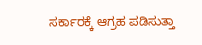ಸರ್ಕಾರಕ್ಕೆ ಆಗ್ರಹ ಪಡಿಸುತ್ತಾ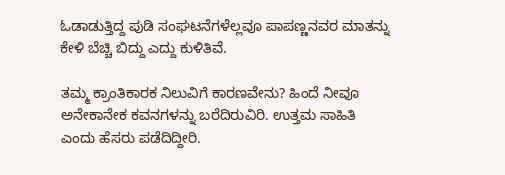ಓಡಾಡುತ್ತಿದ್ದ ಪುಡಿ ಸಂಘಟನೆಗಳೆಲ್ಲವೂ ಪಾಪಣ್ಣನವರ ಮಾತನ್ನು ಕೇಳಿ ಬೆಚ್ಚಿ ಬಿದ್ದು ಎದ್ದು ಕುಳಿತಿವೆ.

ತಮ್ಮ ಕ್ರಾಂತಿಕಾರಕ ನಿಲುವಿಗೆ ಕಾರಣವೇನು? ಹಿಂದೆ ನೀವೂ ಅನೇಕಾನೇಕ ಕವನಗಳನ್ನು ಬರೆದಿರುವಿರಿ. ಉತ್ತಮ ಸಾಹಿತಿ ಎಂದು ಹೆಸರು ಪಡೆದಿದ್ದೀರಿ.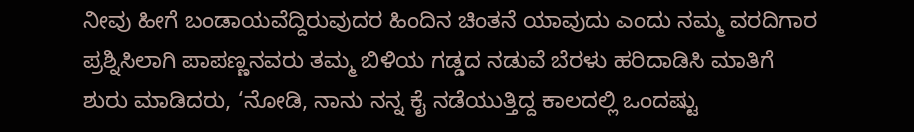ನೀವು ಹೀಗೆ ಬಂಡಾಯವೆದ್ದಿರುವುದರ ಹಿಂದಿನ ಚಿಂತನೆ ಯಾವುದು ಎಂದು ನಮ್ಮ ವರದಿಗಾರ ಪ್ರಶ್ನಿಸಿಲಾಗಿ ಪಾಪಣ್ಣನವರು ತಮ್ಮ ಬಿಳಿಯ ಗಡ್ಡದ ನಡುವೆ ಬೆರಳು ಹರಿದಾಡಿಸಿ ಮಾತಿಗೆ ಶುರು ಮಾಡಿದರು, ‘ನೋಡಿ, ನಾನು ನನ್ನ ಕೈ ನಡೆಯುತ್ತಿದ್ದ ಕಾಲದಲ್ಲಿ ಒಂದಷ್ಟು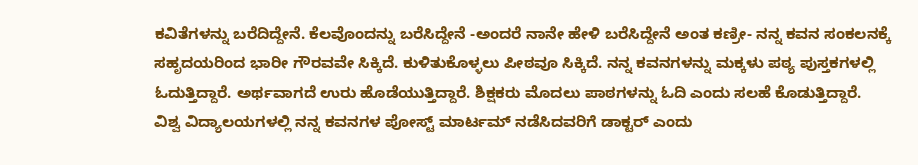ಕವಿತೆಗಳನ್ನು ಬರೆದಿದ್ದೇನೆ. ಕೆಲವೊಂದನ್ನು ಬರೆಸಿದ್ದೇನೆ -ಅಂದರೆ ನಾನೇ ಹೇಳಿ ಬರೆಸಿದ್ದೇನೆ ಅಂತ ಕಣ್ರೀ- ನನ್ನ ಕವನ ಸಂಕಲನಕ್ಕೆ ಸಹೃದಯರಿಂದ ಭಾರೀ ಗೌರವವೇ ಸಿಕ್ಕಿದೆ. ಕುಳಿತುಕೊಳ್ಳಲು ಪೀಠವೂ ಸಿಕ್ಕಿದೆ. ನನ್ನ ಕವನಗಳನ್ನು ಮಕ್ಕಳು ಪಠ್ಯ ಪುಸ್ತಕಗಳಲ್ಲಿ ಓದುತ್ತಿದ್ದಾರೆ. ಅರ್ಥವಾಗದೆ ಉರು ಹೊಡೆಯುತ್ತಿದ್ದಾರೆ. ಶಿಕ್ಷಕರು ಮೊದಲು ಪಾಠಗಳನ್ನು ಓದಿ ಎಂದು ಸಲಹೆ ಕೊಡುತ್ತಿದ್ದಾರೆ. ವಿಶ್ವ ವಿದ್ಯಾಲಯಗಳಲ್ಲಿ ನನ್ನ ಕವನಗಳ ಪೋಸ್ಟ್ ಮಾರ್ಟಮ್ ನಡೆಸಿದವರಿಗೆ ಡಾಕ್ಟರ್ ಎಂದು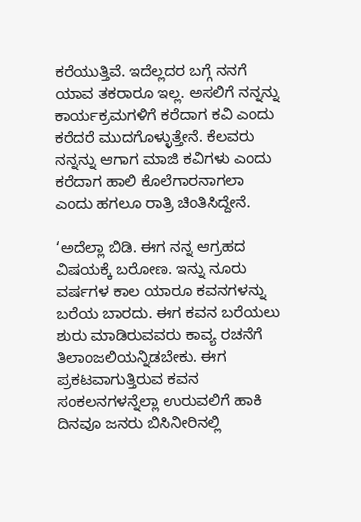ಕರೆಯುತ್ತಿವೆ. ಇದೆಲ್ಲದರ ಬಗ್ಗೆ ನನಗೆ ಯಾವ ತಕರಾರೂ ಇಲ್ಲ. ಅಸಲಿಗೆ ನನ್ನನ್ನು ಕಾರ್ಯಕ್ರಮಗಳಿಗೆ ಕರೆದಾಗ ಕವಿ ಎಂದು ಕರೆದರೆ ಮುದಗೊಳ್ಳುತ್ತೇನೆ. ಕೆಲವರು ನನ್ನನ್ನು ಆಗಾಗ ಮಾಜಿ ಕವಿಗಳು ಎಂದು ಕರೆದಾಗ ಹಾಲಿ ಕೊಲೆಗಾರನಾಗಲಾ ಎಂದು ಹಗಲೂ ರಾತ್ರಿ ಚಿಂತಿಸಿದ್ದೇನೆ.

‘ಅದೆಲ್ಲಾ ಬಿಡಿ. ಈಗ ನನ್ನ ಆಗ್ರಹದ ವಿಷಯಕ್ಕೆ ಬರೋಣ. ಇನ್ನು ನೂರು ವರ್ಷಗಳ ಕಾಲ ಯಾರೂ ಕವನಗಳನ್ನು ಬರೆಯ ಬಾರದು. ಈಗ ಕವನ ಬರೆಯಲು ಶುರು ಮಾಡಿರುವವರು ಕಾವ್ಯ ರಚನೆಗೆ ತಿಲಾಂಜಲಿಯನ್ನಿಡಬೇಕು. ಈಗ ಪ್ರಕಟವಾಗುತ್ತಿರುವ ಕವನ ಸಂಕಲನಗಳನ್ನೆಲ್ಲಾ ಉರುವಲಿಗೆ ಹಾಕಿ ದಿನವೂ ಜನರು ಬಿಸಿನೀರಿನಲ್ಲಿ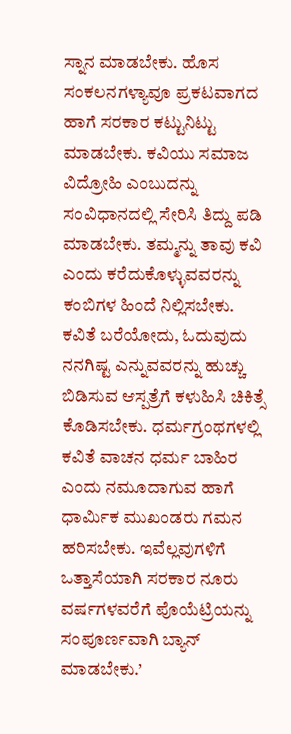ಸ್ನಾನ ಮಾಡಬೇಕು. ಹೊಸ ಸಂಕಲನಗಳ್ಯಾವೂ ಪ್ರಕಟವಾಗದ ಹಾಗೆ ಸರಕಾರ ಕಟ್ಟುನಿಟ್ಟು ಮಾಡಬೇಕು. ಕವಿಯು ಸಮಾಜ ವಿದ್ರೋಹಿ ಎಂಬುದನ್ನು ಸಂವಿಧಾನದಲ್ಲಿ ಸೇರಿಸಿ ತಿದ್ದು ಪಡಿ ಮಾಡಬೇಕು. ತಮ್ಮನ್ನು ತಾವು ಕವಿ ಎಂದು ಕರೆದುಕೊಳ್ಳುವವರನ್ನು ಕಂಬಿಗಳ ಹಿಂದೆ ನಿಲ್ಲಿಸಬೇಕು. ಕವಿತೆ ಬರೆಯೋದು, ಓದುವುದು ನನಗಿಷ್ಟ ಎನ್ನುವವರನ್ನು ಹುಚ್ಚು ಬಿಡಿಸುವ ಆಸ್ಪತ್ರೆಗೆ ಕಳುಹಿಸಿ ಚಿಕಿತ್ಸೆ ಕೊಡಿಸಬೇಕು. ಧರ್ಮಗ್ರಂಥಗಳಲ್ಲಿ ಕವಿತೆ ವಾಚನ ಧರ್ಮ ಬಾಹಿರ ಎಂದು ನಮೂದಾಗುವ ಹಾಗೆ ಧಾರ್ಮಿಕ ಮುಖಂಡರು ಗಮನ ಹರಿಸಬೇಕು. ಇವೆಲ್ಲವುಗಳಿಗೆ ಒತ್ತಾಸೆಯಾಗಿ ಸರಕಾರ ನೂರು ವರ್ಷಗಳವರೆಗೆ ಪೊಯೆಟ್ರಿಯನ್ನು ಸಂಪೂರ್ಣವಾಗಿ ಬ್ಯಾನ್ ಮಾಡಬೇಕು.’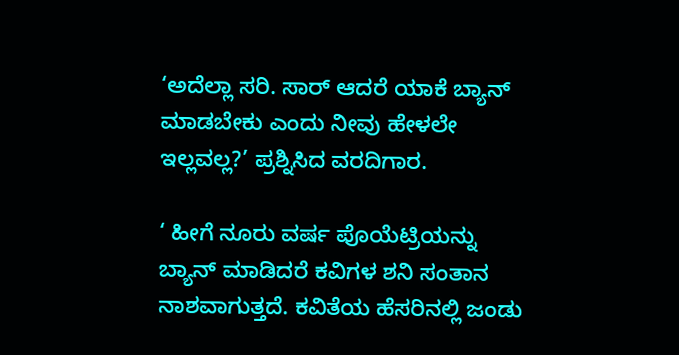‘ಅದೆಲ್ಲಾ ಸರಿ. ಸಾರ್ ಆದರೆ ಯಾಕೆ ಬ್ಯಾನ್ ಮಾಡಬೇಕು ಎಂದು ನೀವು ಹೇಳಲೇ ಇಲ್ಲವಲ್ಲ?’ ಪ್ರಶ್ನಿಸಿದ ವರದಿಗಾರ.

‘ ಹೀಗೆ ನೂರು ವರ್ಷ ಪೊಯೆಟ್ರಿಯನ್ನು ಬ್ಯಾನ್ ಮಾಡಿದರೆ ಕವಿಗಳ ಶನಿ ಸಂತಾನ ನಾಶವಾಗುತ್ತದೆ. ಕವಿತೆಯ ಹೆಸರಿನಲ್ಲಿ ಜಂಡು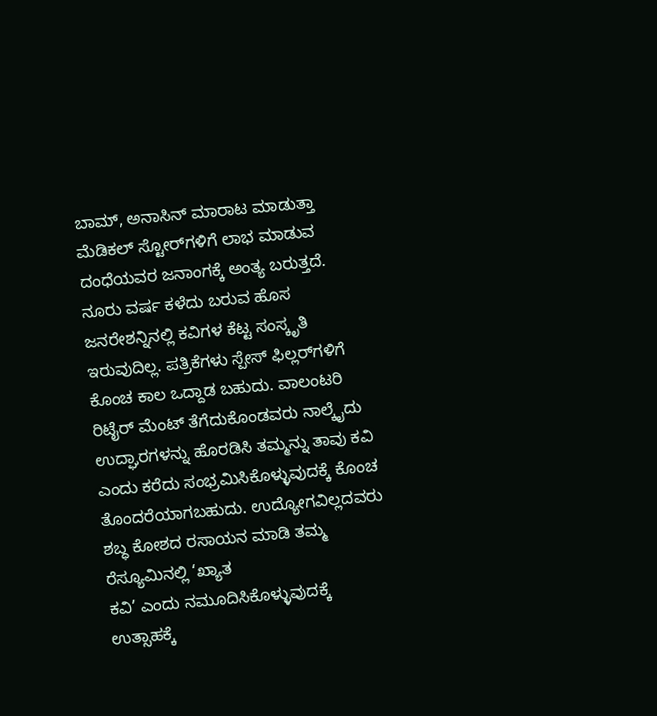ಬಾಮ್, ಅನಾಸಿನ್ ಮಾರಾಟ ಮಾಡುತ್ತಾ ಮೆಡಿಕಲ್ ಸ್ಟೋರ್‍‌ಗಳಿಗೆ ಲಾಭ ಮಾಡುವ ದಂಧೆಯವರ ಜನಾಂಗಕ್ಕೆ ಅಂತ್ಯ ಬರುತ್ತದೆ. ನೂರು ವರ್ಷ ಕಳೆದು ಬರುವ ಹೊಸ ಜನರೇಶನ್ನಿನಲ್ಲಿ ಕವಿಗಳ ಕೆಟ್ಟ ಸಂಸ್ಕೃತಿ ಇರುವುದಿಲ್ಲ. ಪತ್ರಿಕೆಗಳು ಸ್ಪೇಸ್ ಫಿಲ್ಲರ್‌ಗಳಿಗೆ ಕೊಂಚ ಕಾಲ ಒದ್ದಾಡ ಬಹುದು. ವಾಲಂಟರಿ ರಿಟೈರ್ ಮೆಂಟ್ ತೆಗೆದುಕೊಂಡವರು ನಾಲ್ಕೈದು ಉದ್ಘಾರಗಳನ್ನು ಹೊರಡಿಸಿ ತಮ್ಮನ್ನು ತಾವು ಕವಿ ಎಂದು ಕರೆದು ಸಂಭ್ರಮಿಸಿಕೊಳ್ಳುವುದಕ್ಕೆ ಕೊಂಚ ತೊಂದರೆಯಾಗಬಹುದು. ಉದ್ಯೋಗವಿಲ್ಲದವರು ಶಬ್ಧ ಕೋಶದ ರಸಾಯನ ಮಾಡಿ ತಮ್ಮ ರೆಸ್ಯೂಮಿನಲ್ಲಿ ‘ಖ್ಯಾತ
ಕವಿ’ ಎಂದು ನಮೂದಿಸಿಕೊಳ್ಳುವುದಕ್ಕೆ ಉತ್ಸಾಹಕ್ಕೆ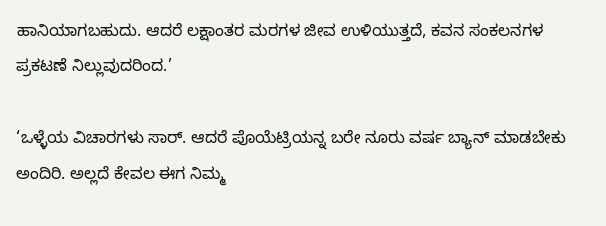ಹಾನಿಯಾಗಬಹುದು. ಆದರೆ ಲಕ್ಷಾಂತರ ಮರಗಳ ಜೀವ ಉಳಿಯುತ್ತದೆ, ಕವನ ಸಂಕಲನಗಳ ಪ್ರಕಟಣೆ ನಿಲ್ಲುವುದರಿಂದ.’

‘ಒಳ್ಳೆಯ ವಿಚಾರಗಳು ಸಾರ್. ಆದರೆ ಪೊಯೆಟ್ರಿಯನ್ನ ಬರೇ ನೂರು ವರ್ಷ ಬ್ಯಾನ್ ಮಾಡಬೇಕು ಅಂದಿರಿ. ಅಲ್ಲದೆ ಕೇವಲ ಈಗ ನಿಮ್ಮ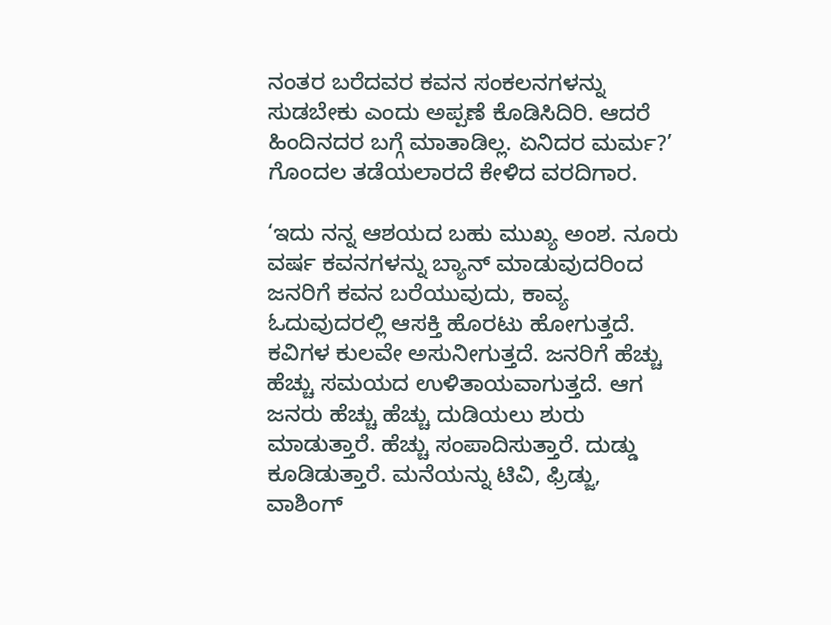ನಂತರ ಬರೆದವರ ಕವನ ಸಂಕಲನಗಳನ್ನು ಸುಡಬೇಕು ಎಂದು ಅಪ್ಪಣೆ ಕೊಡಿಸಿದಿರಿ. ಆದರೆ ಹಿಂದಿನದರ ಬಗ್ಗೆ ಮಾತಾಡಿಲ್ಲ. ಏನಿದರ ಮರ್ಮ?’ ಗೊಂದಲ ತಡೆಯಲಾರದೆ ಕೇಳಿದ ವರದಿಗಾರ.

‘ಇದು ನನ್ನ ಆಶಯದ ಬಹು ಮುಖ್ಯ ಅಂಶ. ನೂರು ವರ್ಷ ಕವನಗಳನ್ನು ಬ್ಯಾನ್ ಮಾಡುವುದರಿಂದ ಜನರಿಗೆ ಕವನ ಬರೆಯುವುದು, ಕಾವ್ಯ ಓದುವುದರಲ್ಲಿ ಆಸಕ್ತಿ ಹೊರಟು ಹೋಗುತ್ತದೆ. ಕವಿಗಳ ಕುಲವೇ ಅಸುನೀಗುತ್ತದೆ. ಜನರಿಗೆ ಹೆಚ್ಚು ಹೆಚ್ಚು ಸಮಯದ ಉಳಿತಾಯವಾಗುತ್ತದೆ. ಆಗ ಜನರು ಹೆಚ್ಚು ಹೆಚ್ಚು ದುಡಿಯಲು ಶುರು ಮಾಡುತ್ತಾರೆ. ಹೆಚ್ಚು ಸಂಪಾದಿಸುತ್ತಾರೆ. ದುಡ್ಡು ಕೂಡಿಡುತ್ತಾರೆ. ಮನೆಯನ್ನು ಟಿವಿ, ಫ್ರಿಡ್ಜು, ವಾಶಿಂಗ್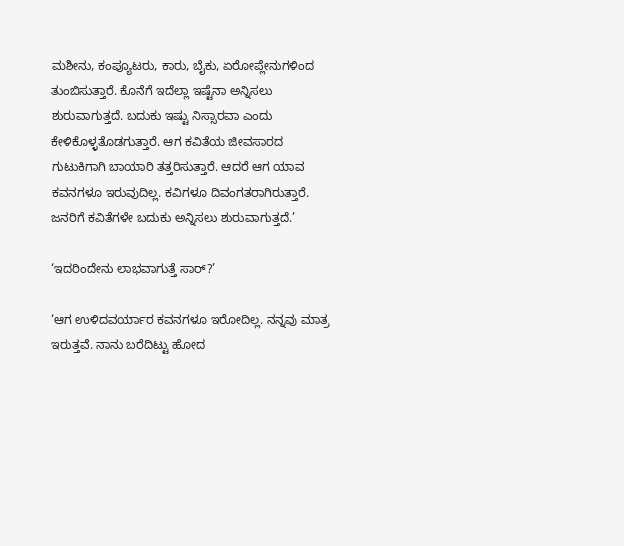ಮಶೀನು, ಕಂಪ್ಯೂಟರು, ಕಾರು, ಬೈಕು, ಏರೋಪ್ಲೇನುಗಳಿಂದ ತುಂಬಿಸುತ್ತಾರೆ. ಕೊನೆಗೆ ಇದೆಲ್ಲಾ ಇಷ್ಟೆನಾ ಅನ್ನಿಸಲು ಶುರುವಾಗುತ್ತದೆ. ಬದುಕು ಇಷ್ಟು ನಿಸ್ಸಾರವಾ ಎಂದು ಕೇಳಿಕೊಳ್ಳತೊಡಗುತ್ತಾರೆ. ಆಗ ಕವಿತೆಯ ಜೀವಸಾರದ ಗುಟುಕಿಗಾಗಿ ಬಾಯಾರಿ ತತ್ತರಿಸುತ್ತಾರೆ. ಆದರೆ ಆಗ ಯಾವ ಕವನಗಳೂ ಇರುವುದಿಲ್ಲ. ಕವಿಗಳೂ ದಿವಂಗತರಾಗಿರುತ್ತಾರೆ. ಜನರಿಗೆ ಕವಿತೆಗಳೇ ಬದುಕು ಅನ್ನಿಸಲು ಶುರುವಾಗುತ್ತದೆ.’

‘ಇದರಿಂದೇನು ಲಾಭವಾಗುತ್ತೆ ಸಾರ್?’

‘ಆಗ ಉಳಿದವರ್ಯಾರ ಕವನಗಳೂ ಇರೋದಿಲ್ಲ. ನನ್ನವು ಮಾತ್ರ ಇರುತ್ತವೆ. ನಾನು ಬರೆದಿಟ್ಟು ಹೋದ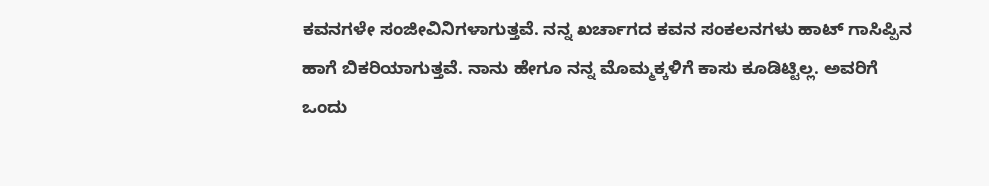ಕವನಗಳೇ ಸಂಜೀವಿನಿಗಳಾಗುತ್ತವೆ. ನನ್ನ ಖರ್ಚಾಗದ ಕವನ ಸಂಕಲನಗಳು ಹಾಟ್ ಗಾಸಿಪ್ಪಿನ ಹಾಗೆ ಬಿಕರಿಯಾಗುತ್ತವೆ. ನಾನು ಹೇಗೂ ನನ್ನ ಮೊಮ್ಮಕ್ಕಳಿಗೆ ಕಾಸು ಕೂಡಿಟ್ಟಿಲ್ಲ. ಅವರಿಗೆ ಒಂದು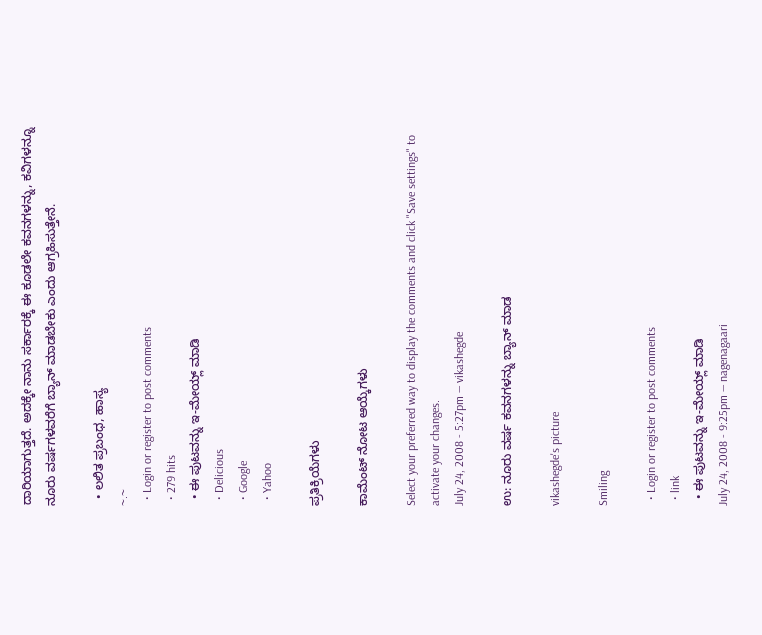ದಾರಿಯಾಗುತ್ತದೆ. ಅದಕ್ಕೇ ನಾನು ಸರ್ಕಾರಕ್ಕೆ ಈ ಕೂಡಲೇ ಕವನಗಳನ್ನು, ಕವಿಗಳನ್ನೂ ನೂರು ವರ್ಷಗಳವರೆಗೆ ಬ್ಯಾನ್ ಮಾಡಬೇಕು ಎಂದು ಆಗ್ರಹಿಸುತ್ತೇನೆ.

  • ಲಲಿತ ಪ್ರಬಂಧ, ಹಾಸ್ಯ
~.~
  • Login or register to post comments
  • 279 hits
  • ಈ ಪುಟವನ್ನು ಇ-ಮೇಯ್ಲ್ ಮಾಡಿ
  • Delicious
  • Google
  • Yahoo

ಪ್ರತಿಕ್ರಿಯೆಗಳು

ಕಾಮೆಂಟ್ ನೋಟ ಆಯ್ಕೆಗಳು

Select your preferred way to display the comments and click "Save settings" to activate your changes.
July 24, 2008 - 5:27pm — vikashegde

ಉ: ನೂರು ವರ್ಷ ಕವನಗಳನ್ನು ಬ್ಯಾನ್ ಮಾಡ

vikashegde's picture

Smiling

  • Login or register to post comments
  • link
  • ಈ ಪುಟವನ್ನು ಇ-ಮೇಯ್ಲ್ ಮಾಡಿ
July 24, 2008 - 9:25pm — nagenagaari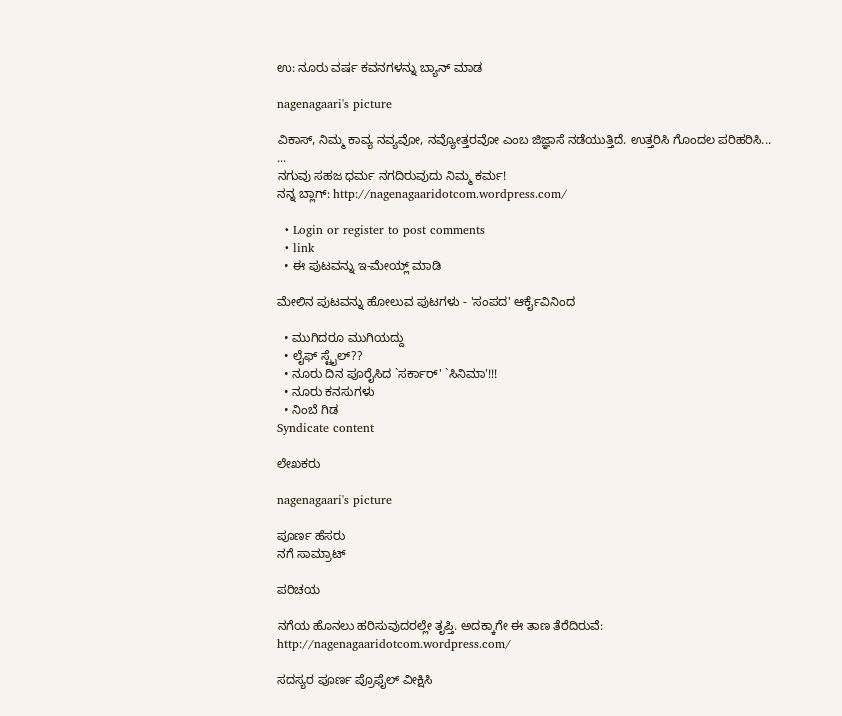ಉ: ನೂರು ವರ್ಷ ಕವನಗಳನ್ನು ಬ್ಯಾನ್ ಮಾಡ

nagenagaari's picture

ವಿಕಾಸ್, ನಿಮ್ಮ ಕಾವ್ಯ ನವ್ಯವೋ, ನವ್ಯೋತ್ತರವೋ ಎಂಬ ಜಿಜ್ಞಾಸೆ ನಡೆಯುತ್ತಿದೆ. ಉತ್ತರಿಸಿ ಗೊಂದಲ ಪರಿಹರಿಸಿ...
...
ನಗುವು ಸಹಜ ಧರ್ಮ ನಗದಿರುವುದು ನಿಮ್ಮ ಕರ್ಮ!
ನನ್ನ ಬ್ಲಾಗ್: http://nagenagaaridotcom.wordpress.com/

  • Login or register to post comments
  • link
  • ಈ ಪುಟವನ್ನು ಇ-ಮೇಯ್ಲ್ ಮಾಡಿ

ಮೇಲಿನ ಪುಟವನ್ನು ಹೋಲುವ ಪುಟಗಳು - 'ಸಂಪದ' ಆರ್ಕೈವಿನಿಂದ

  • ಮುಗಿದರೂ ಮುಗಿಯದ್ದು
  • ಲೈಫ್ ಸ್ಟೈಲ್??
  • ನೂರು ದಿನ ಪೂರೈಸಿದ `ಸರ್ಕಾರ್' `ಸಿನಿಮಾ'!!!
  • ನೂರು ಕನಸುಗಳು
  • ನಿಂಬೆ ಗಿಡ
Syndicate content

ಲೇಖಕರು

nagenagaari's picture

ಪೂರ್ಣ ಹೆಸರು
ನಗೆ ಸಾಮ್ರಾಟ್

ಪರಿಚಯ

ನಗೆಯ ಹೊನಲು ಹರಿಸುವುದರಲ್ಲೇ ತೃಪ್ತಿ. ಅದಕ್ಕಾಗೇ ಈ ತಾಣ ತೆರೆದಿರುವೆ:
http://nagenagaaridotcom.wordpress.com/

ಸದಸ್ಯರ ಪೂರ್ಣ ಪ್ರೊಫೈಲ್ ವೀಕ್ಷಿಸಿ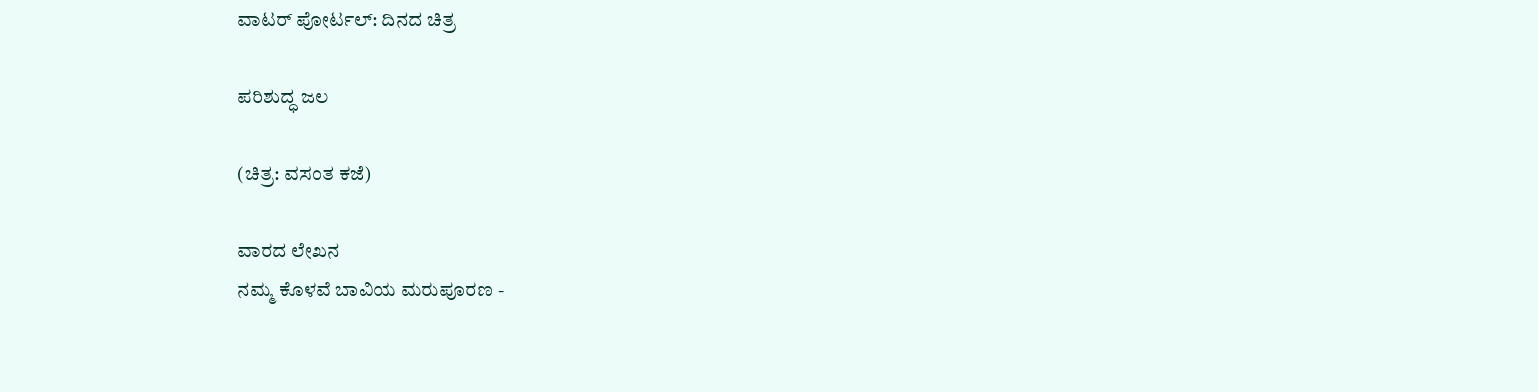ವಾಟರ್ ಪೋರ್ಟಲ್: ದಿನದ ಚಿತ್ರ

ಪರಿಶುದ್ಧ ಜಲ

(ಚಿತ್ರ: ವಸಂತ ಕಜೆ)

ವಾರದ ಲೇಖನ
ನಮ್ಮ ಕೊಳವೆ ಬಾವಿಯ ಮರುಪೂರಣ -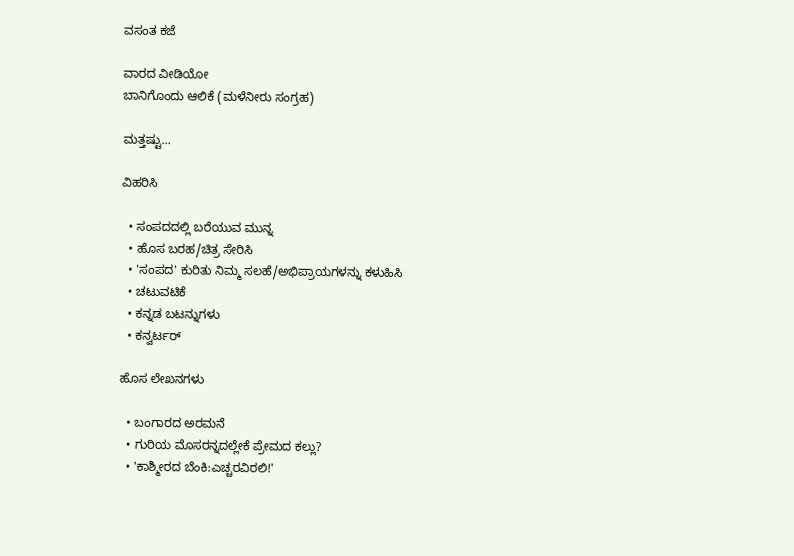ವಸಂತ ಕಜೆ

ವಾರದ ವೀಡಿಯೋ
ಬಾನಿಗೊಂದು ಆಲಿಕೆ (ಮಳೆನೀರು ಸಂಗ್ರಹ)

ಮತ್ತಷ್ಟು...

ವಿಹರಿಸಿ

  • ಸಂಪದದಲ್ಲಿ ಬರೆಯುವ ಮುನ್ನ
  • ಹೊಸ ಬರಹ/ಚಿತ್ರ ಸೇರಿಸಿ
  • 'ಸಂಪದ' ಕುರಿತು ನಿಮ್ಮ ಸಲಹೆ/ಅಭಿಪ್ರಾಯಗಳನ್ನು ಕಳುಹಿಸಿ
  • ಚಟುವಟಿಕೆ
  • ಕನ್ನಡ ಬಟನ್ನುಗಳು
  • ಕನ್ವರ್ಟರ್

ಹೊಸ ಲೇಖನಗಳು

  • ಬಂಗಾರದ ಅರಮನೆ
  • ಗುರಿಯ ಮೊಸರನ್ನದಲ್ಲೇಕೆ ಪ್ರೇಮದ ಕಲ್ಲು?
  • 'ಕಾಶ್ಮೀರದ ಬೆಂಕಿ:ಎಚ್ಚರವಿರಲಿ!'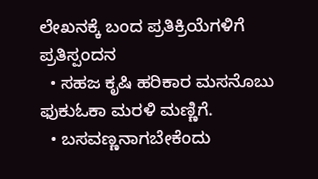ಲೇಖನಕ್ಕೆ ಬಂದ ಪ್ರತಿಕ್ರಿಯೆಗಳಿಗೆ ಪ್ರತಿಸ್ಪಂದನ
  • ಸಹಜ ಕೃಷಿ ಹರಿಕಾರ ಮಸನೊಬು ಫುಕುಓಕಾ ಮರಳಿ ಮಣ್ಣಿಗೆ.
  • ಬಸವಣ್ಣನಾಗಬೇಕೆಂದು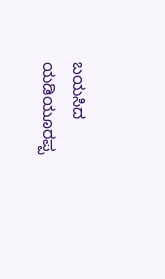ಬಯಸಿದ ಯಡಿಯೂರಪ್ಪ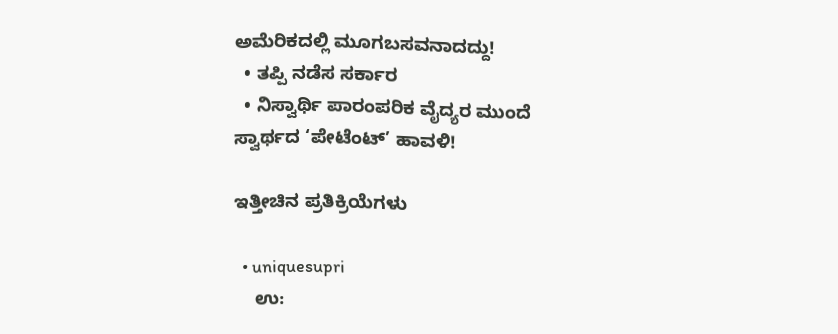ಅಮೆರಿಕದಲ್ಲಿ ಮೂಗಬಸವನಾದದ್ದು!
  • ತಪ್ಪಿ ನಡೆಸ ಸರ್ಕಾರ
  • ನಿಸ್ವಾರ್ಥಿ ಪಾರಂಪರಿಕ ವೈದ್ಯರ ಮುಂದೆ ಸ್ವಾರ್ಥದ ‘ಪೇಟೆಂಟ್’ ಹಾವಳಿ!

ಇತ್ತೀಚಿನ ಪ್ರತಿಕ್ರಿಯೆಗಳು

  • uniquesupri
    ಉ: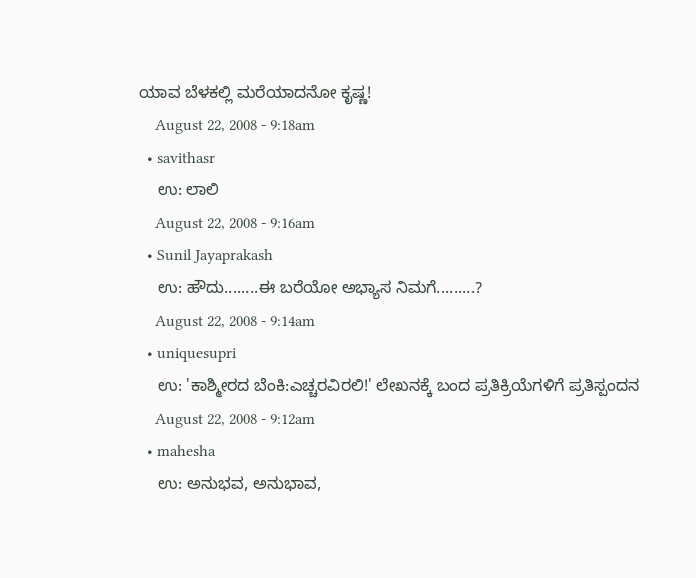ಯಾವ ಬೆಳಕಲ್ಲಿ ಮರೆಯಾದನೋ ಕೃಷ್ಣ!
    August 22, 2008 - 9:18am
  • savithasr
    ಉ: ಲಾಲಿ
    August 22, 2008 - 9:16am
  • Sunil Jayaprakash
    ಉ: ಹೌದು........ಈ ಬರೆಯೋ ಅಭ್ಯಾಸ ನಿಮಗೆ.........?
    August 22, 2008 - 9:14am
  • uniquesupri
    ಉ: 'ಕಾಶ್ಮೀರದ ಬೆಂಕಿ:ಎಚ್ಚರವಿರಲಿ!' ಲೇಖನಕ್ಕೆ ಬಂದ ಪ್ರತಿಕ್ರಿಯೆಗಳಿಗೆ ಪ್ರತಿಸ್ಪಂದನ
    August 22, 2008 - 9:12am
  • mahesha
    ಉ: ಅನುಭವ, ಅನುಭಾವ,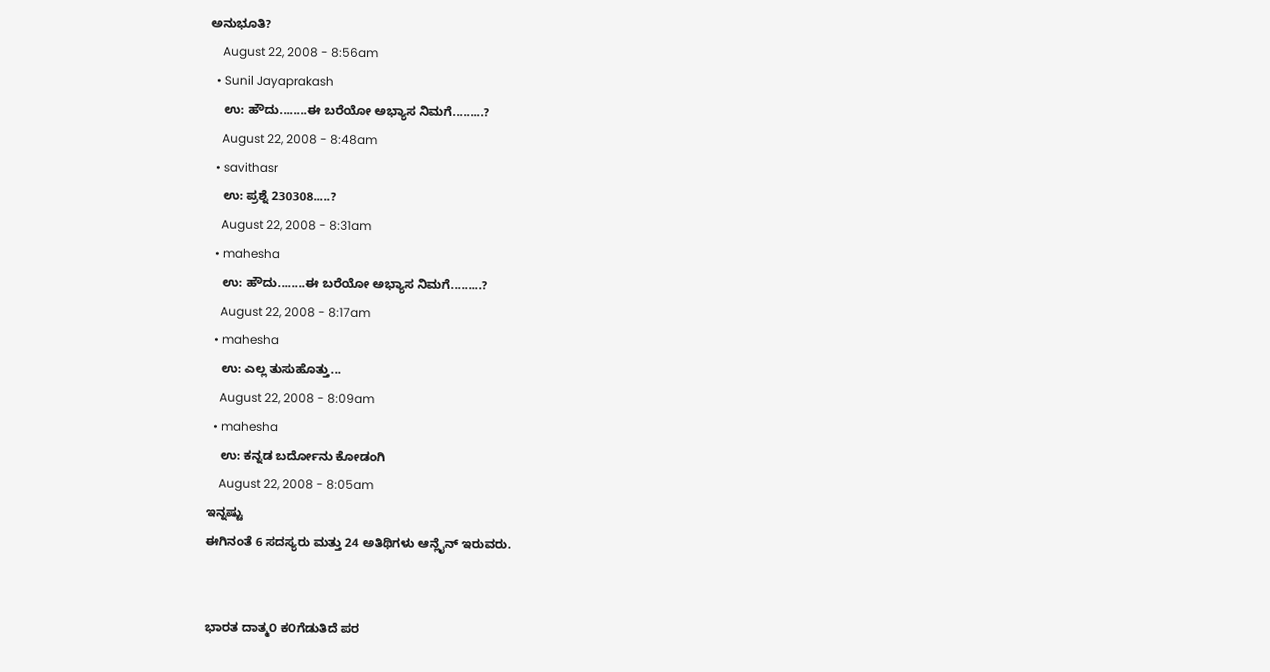ಅನುಭೂತಿ?
    August 22, 2008 - 8:56am
  • Sunil Jayaprakash
    ಉ: ಹೌದು........ಈ ಬರೆಯೋ ಅಭ್ಯಾಸ ನಿಮಗೆ.........?
    August 22, 2008 - 8:48am
  • savithasr
    ಉ: ಪ್ರಶ್ನೆ 230308.....?
    August 22, 2008 - 8:31am
  • mahesha
    ಉ: ಹೌದು........ಈ ಬರೆಯೋ ಅಭ್ಯಾಸ ನಿಮಗೆ.........?
    August 22, 2008 - 8:17am
  • mahesha
    ಉ: ಎಲ್ಲ ತುಸುಹೊತ್ತು...
    August 22, 2008 - 8:09am
  • mahesha
    ಉ: ಕನ್ನಡ ಬರ್ದೋನು ಕೋಡಂಗಿ
    August 22, 2008 - 8:05am
ಇನ್ನಷ್ಟು
ಈಗಿನಂತೆ 6 ಸದಸ್ಯರು ಮತ್ತು 24 ಅತಿಥಿಗಳು ಆನ್ಲೈನ್ ಇರುವರು.


ಭಾರತ ದಾತ್ಮ೦ ಕ೦ಗೆಡುತಿದೆ ಪರ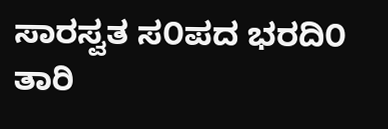ಸಾರಸ್ವತ ಸ೦ಪದ ಭರದಿ೦
ತಾರಿ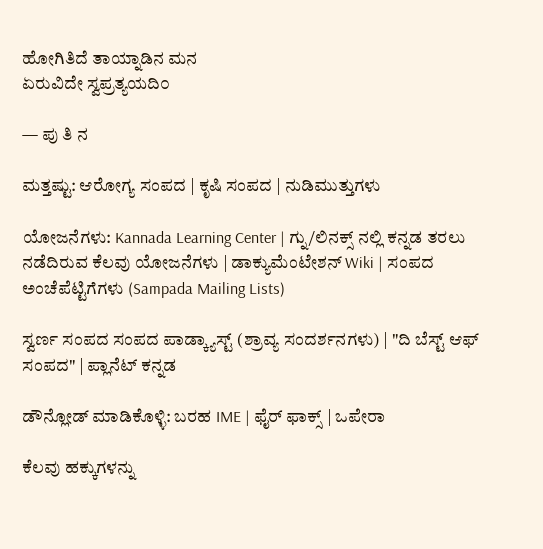ಹೋಗಿತಿದೆ ತಾಯ್ನಾಡಿನ ಮನ
ಏರುವಿದೇ ಸ್ವಪ್ರತ್ಯಯದಿ೦

— ಪು ತಿ ನ

ಮತ್ತಷ್ಟು: ಆರೋಗ್ಯ ಸಂಪದ | ಕೃಷಿ ಸಂಪದ | ನುಡಿಮುತ್ತುಗಳು

ಯೋಜನೆಗಳು: Kannada Learning Center | ಗ್ನು/ಲಿನಕ್ಸ್ ನಲ್ಲಿ ಕನ್ನಡ ತರಲು ನಡೆದಿರುವ ಕೆಲವು ಯೋಜನೆಗಳು | ಡಾಕ್ಯುಮೆಂಟೇಶನ್ Wiki | ಸಂಪದ ಅಂಚೆಪೆಟ್ಟಿಗೆಗಳು (Sampada Mailing Lists)

ಸ್ವರ್ಣ ಸಂಪದ ಸಂಪದ ಪಾಡ್ಕ್ಯಾಸ್ಟ್ (ಶ್ರಾವ್ಯ ಸಂದರ್ಶನಗಳು) | "ದಿ ಬೆಸ್ಟ್ ಆಫ್ ಸಂಪದ" | ಪ್ಲಾನೆಟ್ ಕನ್ನಡ

ಡೌನ್ಲೋಡ್ ಮಾಡಿಕೊಳ್ಳಿ: ಬರಹ IME | ಫೈರ್ ಫಾಕ್ಸ್ | ಒಪೇರಾ

ಕೆಲವು ಹಕ್ಕುಗಳನ್ನು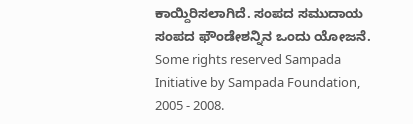ಕಾಯ್ದಿರಿಸಲಾಗಿದೆ. ಸಂಪದ ಸಮುದಾಯ ಸಂಪದ ಫೌಂಡೇಶನ್ನಿನ ಒಂದು ಯೋಜನೆ.
Some rights reserved Sampada Initiative by Sampada Foundation, 2005 - 2008.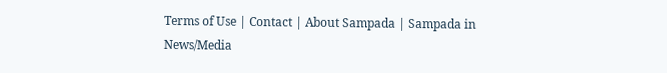Terms of Use | Contact | About Sampada | Sampada in News/Media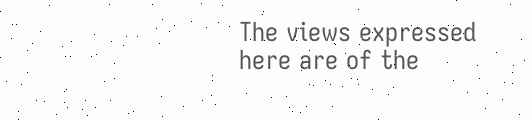The views expressed here are of the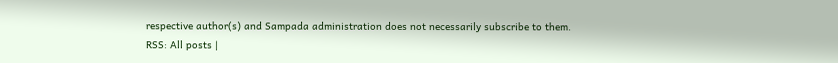respective author(s) and Sampada administration does not necessarily subscribe to them.
RSS: All posts |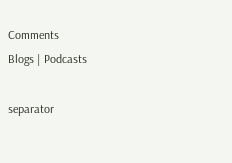Comments
Blogs | Podcasts

separator